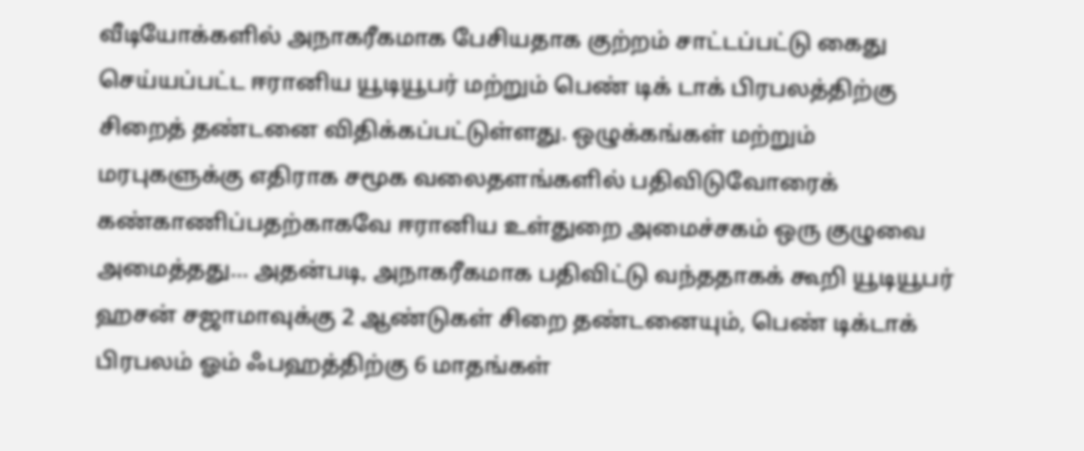வீடியோக்களில் அநாகரீகமாக பேசியதாக குற்றம் சாட்டப்பட்டு கைது செய்யப்பட்ட ஈரானிய யூடியூபர் மற்றும் பெண் டிக் டாக் பிரபலத்திற்கு சிறைத் தண்டனை விதிக்கப்பட்டுள்ளது. ஒழுக்கங்கள் மற்றும் மரபுகளுக்கு எதிராக சமூக வலைதளங்களில் பதிவிடுவோரைக் கண்காணிப்பதற்காகவே ஈரானிய உள்துறை அமைச்சகம் ஒரு குழுவை அமைத்தது... அதன்படி, அநாகரீகமாக பதிவிட்டு வந்ததாகக் கூறி யூடியூபர் ஹசன் சஜாமாவுக்கு 2 ஆண்டுகள் சிறை தண்டனையும், பெண் டிக்டாக் பிரபலம் ஓம் ஃபஹத்திற்கு 6 மாதங்கள்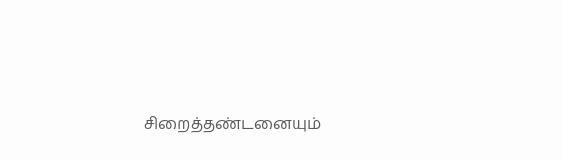சிறைத்தண்டனையும்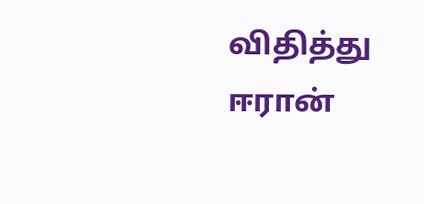விதித்து ஈரான்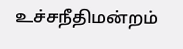உச்சநீதிமன்றம்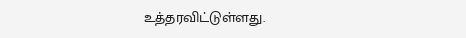உத்தரவிட்டுள்ளது.